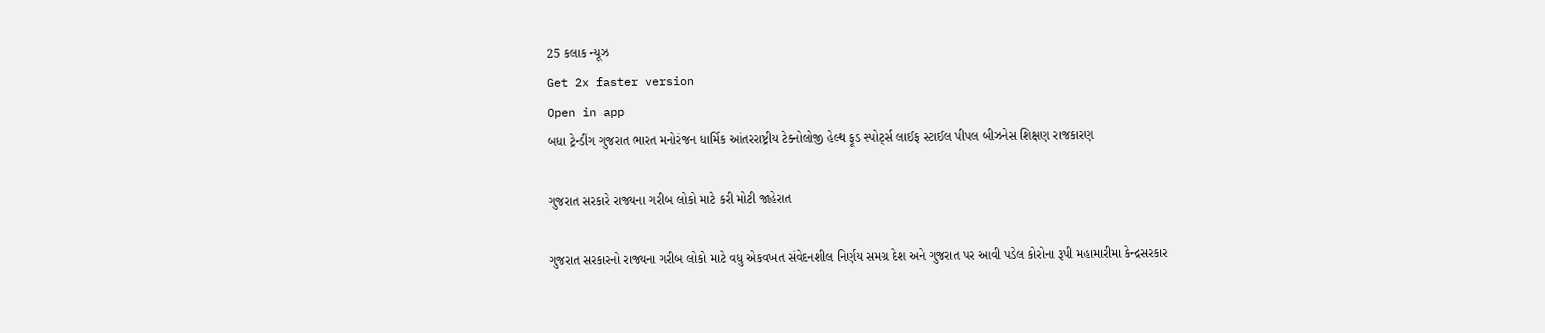25 કલાક ન્યૂઝ
Get 2x faster version
Open in app
બધા ટ્રેન્ડીંગ ગુજરાત ભારત મનોરંજન ધાર્મિક આંતરરાષ્ટ્રીય ટેક્નોલોજી હેલ્થ ફૂડ સ્પોર્ટ્સ લાઈફ સ્ટાઈલ પીપલ બીઝનેસ શિક્ષણ રાજકારણ

ગુજરાત સરકારે રાજ્યના ગરીબ લોકો માટે કરી મોટી જાહેરાત

ગુજરાત સરકારનો રાજ્યના ગરીબ લોકો માટે વધુ એકવખત સંવેદનશીલ નિર્ણય સમગ્ર દેશ અને ગુજરાત પર આવી પડેલ કોરોના રૂપી મહામારીમા કેન્દ્રસરકાર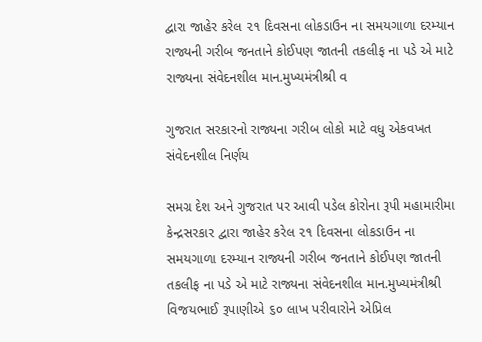દ્વારા જાહેર કરેલ ૨૧ દિવસના લોકડાઉન ના સમયગાળા દરમ્યાન રાજ્યની ગરીબ જનતાને કોઈપણ જાતની તકલીફ ના પડે એ માટે રાજ્યના સંવેદનશીલ માન.મુખ્યમંત્રીશ્રી વ

ગુજરાત સરકારનો રાજ્યના ગરીબ લોકો માટે વધુ એકવખત સંવેદનશીલ નિર્ણય

સમગ્ર દેશ અને ગુજરાત પર આવી પડેલ કોરોના રૂપી મહામારીમા કેન્દ્રસરકાર દ્વારા જાહેર કરેલ ૨૧ દિવસના લોકડાઉન ના સમયગાળા દરમ્યાન રાજ્યની ગરીબ જનતાને કોઈપણ જાતની તકલીફ ના પડે એ માટે રાજ્યના સંવેદનશીલ માન.મુખ્યમંત્રીશ્રી વિજયભાઈ રૂપાણીએ ૬૦ લાખ પરીવારોને એપ્રિલ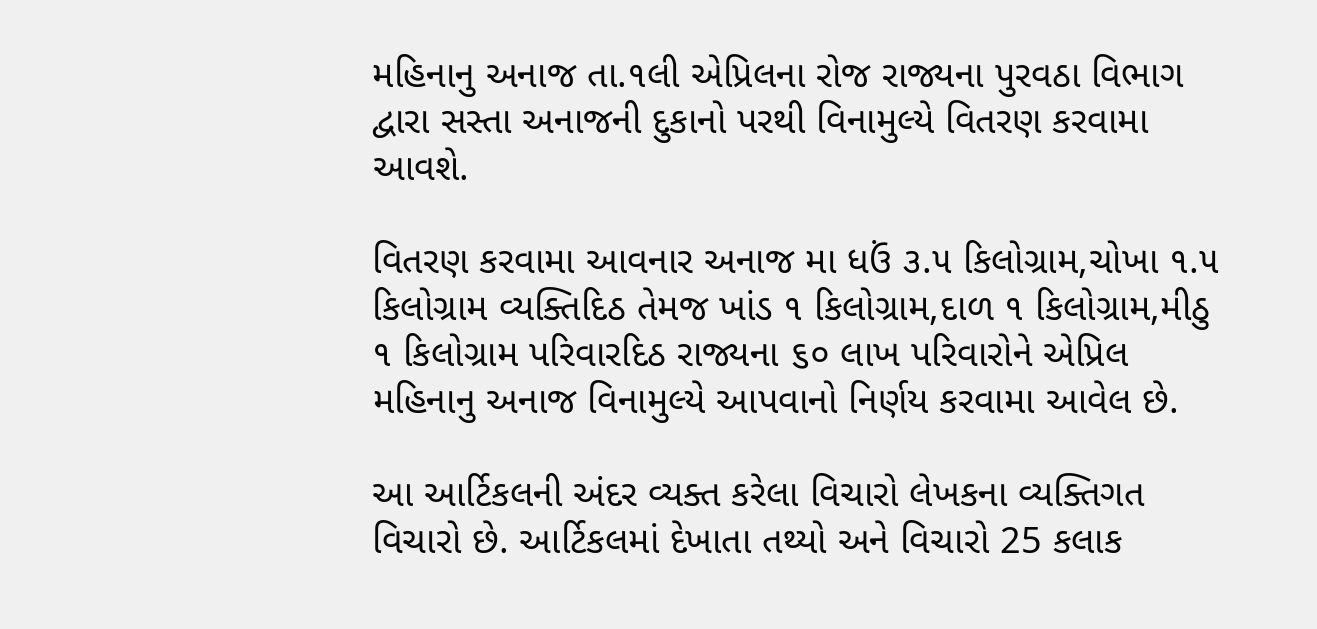મહિનાનુ અનાજ તા.૧લી એપ્રિલના રોજ રાજ્યના પુરવઠા વિભાગ દ્વારા સસ્તા અનાજની દુકાનો પરથી વિનામુલ્યે વિતરણ કરવામા આવશે.

વિતરણ કરવામા આવનાર અનાજ મા ધઉં ૩.૫ કિલોગ્રામ,ચોખા ૧.૫ કિલોગ્રામ વ્યક્તિદિઠ તેમજ ખાંડ ૧ કિલોગ્રામ,દાળ ૧ કિલોગ્રામ,મીઠુ ૧ કિલોગ્રામ પરિવારદિઠ રાજ્યના ૬૦ લાખ પરિવારોને એપ્રિલ મહિનાનુ અનાજ વિનામુલ્યે આપવાનો નિર્ણય કરવામા આવેલ છે.

આ આર્ટિકલની અંદર વ્યક્ત કરેલા વિચારો લેખકના વ્યક્તિગત વિચારો છે. આર્ટિકલમાં દેખાતા તથ્યો અને વિચારો 25 કલાક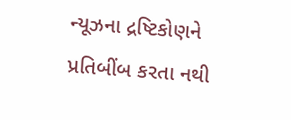ન્યૂઝના દ્રષ્ટિકોણને પ્રતિબીંબ કરતા નથી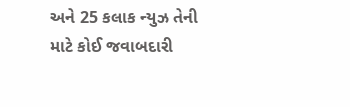અને 25 કલાક ન્યુઝ તેની માટે કોઈ જવાબદારી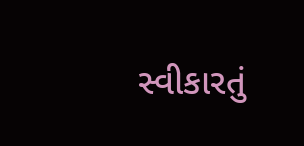સ્વીકારતું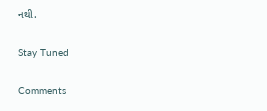નથી.

Stay Tuned

Comments